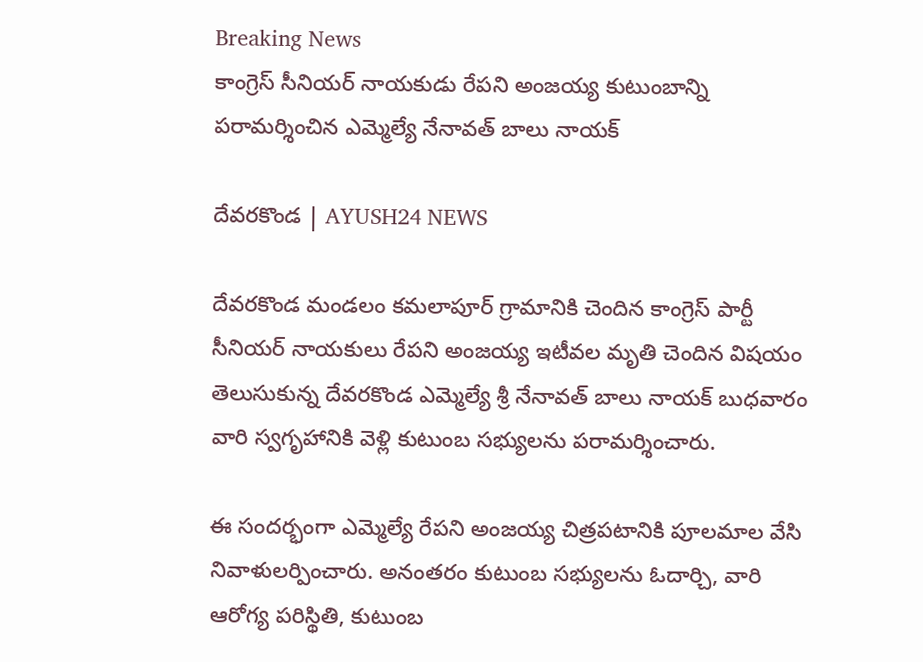Breaking News
కాంగ్రెస్ సీనియర్ నాయకుడు రేపని అంజయ్య కుటుంబాన్ని పరామర్శించిన ఎమ్మెల్యే నేనావత్ బాలు నాయక్

దేవరకొండ | AYUSH24 NEWS

దేవరకొండ మండలం కమలాపూర్ గ్రామానికి చెందిన కాంగ్రెస్ పార్టీ సీనియర్ నాయకులు రేపని అంజయ్య ఇటీవల మృతి చెందిన విషయం తెలుసుకున్న దేవరకొండ ఎమ్మెల్యే శ్రీ నేనావత్ బాలు నాయక్ బుధవారం వారి స్వగృహానికి వెళ్లి కుటుంబ సభ్యులను పరామర్శించారు.

ఈ సందర్భంగా ఎమ్మెల్యే రేపని అంజయ్య చిత్రపటానికి పూలమాల వేసి నివాళులర్పించారు. అనంతరం కుటుంబ సభ్యులను ఓదార్చి, వారి ఆరోగ్య పరిస్థితి, కుటుంబ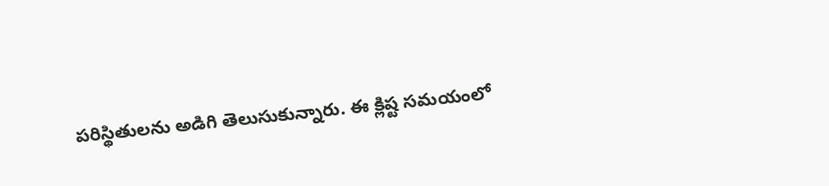పరిస్థితులను అడిగి తెలుసుకున్నారు. ఈ క్లిష్ట సమయంలో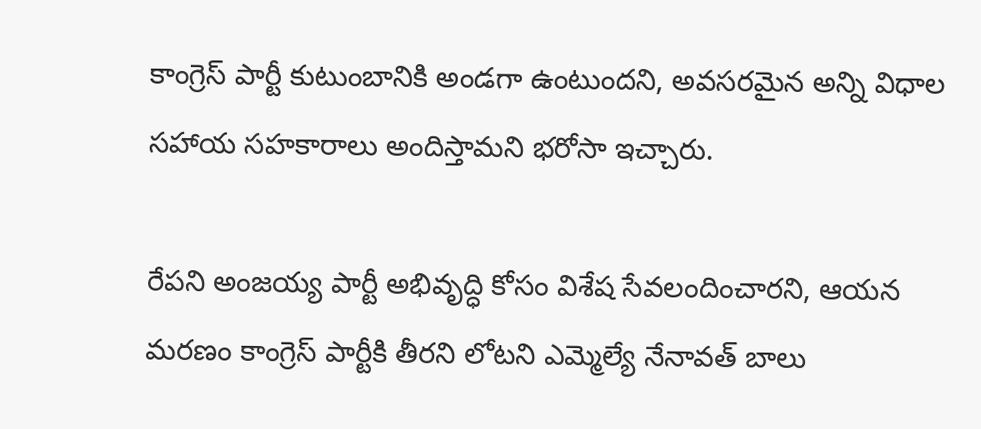కాంగ్రెస్ పార్టీ కుటుంబానికి అండగా ఉంటుందని, అవసరమైన అన్ని విధాల సహాయ సహకారాలు అందిస్తామని భరోసా ఇచ్చారు.

రేపని అంజయ్య పార్టీ అభివృద్ధి కోసం విశేష సేవలందించారని, ఆయన మరణం కాంగ్రెస్ పార్టీకి తీరని లోటని ఎమ్మెల్యే నేనావత్ బాలు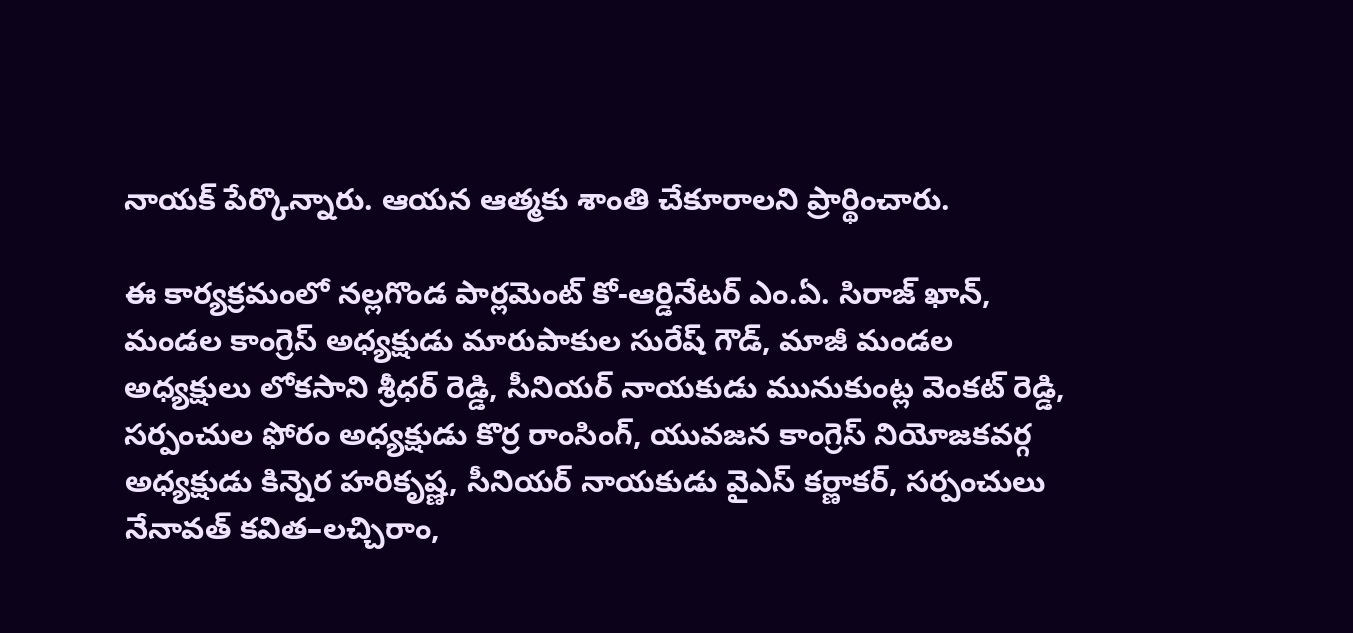నాయక్ పేర్కొన్నారు. ఆయన ఆత్మకు శాంతి చేకూరాలని ప్రార్థించారు.

ఈ కార్యక్రమంలో నల్లగొండ పార్లమెంట్ కో-ఆర్డినేటర్ ఎం.ఏ. సిరాజ్ ఖాన్, మండల కాంగ్రెస్ అధ్యక్షుడు మారుపాకుల సురేష్ గౌడ్, మాజీ మండల అధ్యక్షులు లోకసాని శ్రీధర్ రెడ్డి, సీనియర్ నాయకుడు మునుకుంట్ల వెంకట్ రెడ్డి, సర్పంచుల ఫోరం అధ్యక్షుడు కొర్ర రాంసింగ్, యువజన కాంగ్రెస్ నియోజకవర్గ అధ్యక్షుడు కిన్నెర హరికృష్ణ, సీనియర్ నాయకుడు వైఎస్ కర్ణాకర్, సర్పంచులు నేనావత్ కవిత–లచ్చిరాం,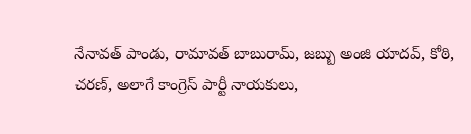నేనావత్ పాండు, రామావత్ బాబురామ్, జబ్బు అంజి యాదవ్, కోఠి, చరణ్, అలాగే కాంగ్రెస్ పార్టీ నాయకులు,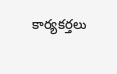కార్యకర్తలు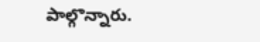పాల్గొన్నారు.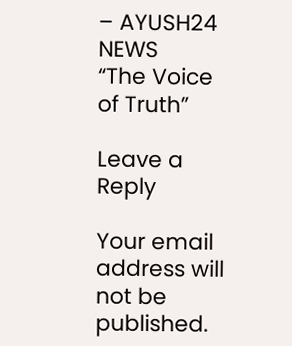– AYUSH24 NEWS
“The Voice of Truth”

Leave a Reply

Your email address will not be published.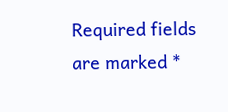Required fields are marked *